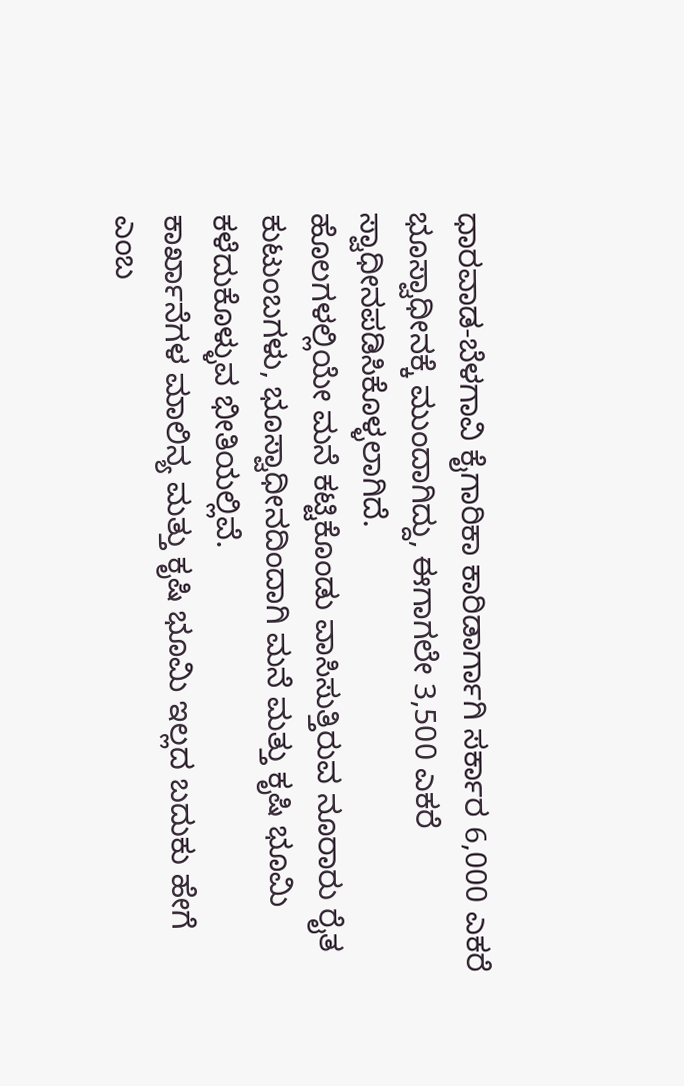ಧಾರವಾಡ-ಬೆಳಗಾವಿ ಕೈಗಾರಿಕಾ ಕಾರಿಡಾರ್ಗಾಗಿ ಸರ್ಕಾರ 6,000 ಎಕರೆ ಭೂಸ್ವಾಧೀನಕ್ಕೆ ಮುಂದಾಗಿದ್ದು, ಈಗಾಗಲೇ 3,500 ಎಕರೆ ಸ್ವಾಧೀನಪಡಿಸಿಕೊಳ್ಳಲಾಗಿದೆ.
ಹೊಲಗಳಲ್ಲಿಯೇ ಮನೆ ಕಟ್ಟಿಕೊಂಡು ವಾಸಿಸುತ್ತಿರುವ ನೂರಾರು ರೈತ ಕುಟುಂಬಗಳು, ಭೂಸ್ವಾಧೀನದಿಂದಾಗಿ ಮನೆ ಮತ್ತು ಕೃಷಿ ಭೂಮಿ ಕಳೆದುಕೊಳ್ಳುವ ಭೀತಿಯಲ್ಲಿವೆ.
ಕಾರ್ಖಾನೆಗಳ ಮಾಲಿನ್ಯ ಮತ್ತು ಕೃಷಿ ಭೂಮಿ ಇಲ್ಲದ ಬದುಕು ಹೇಗೆ ಎಂಬ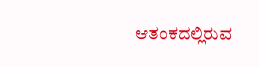ಆತಂಕದಲ್ಲಿರುವ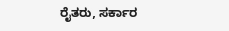ರೈತರು, ಸರ್ಕಾರ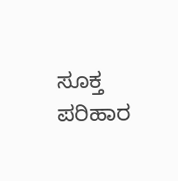ಸೂಕ್ತ ಪರಿಹಾರ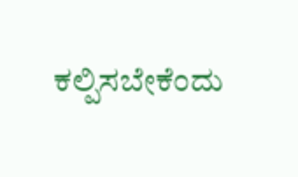ಕಲ್ಪಿಸಬೇಕೆಂದು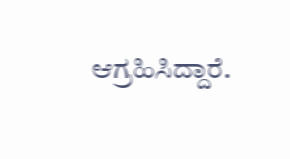ಆಗ್ರಹಿಸಿದ್ದಾರೆ.